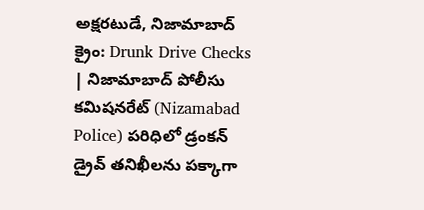అక్షరటుడే, నిజామాబాద్ క్రైం: Drunk Drive Checks | నిజామాబాద్ పోలీసు కమిషనరేట్ (Nizamabad Police) పరిధిలో డ్రంకన్ డ్రైవ్ తనిఖీలను పక్కాగా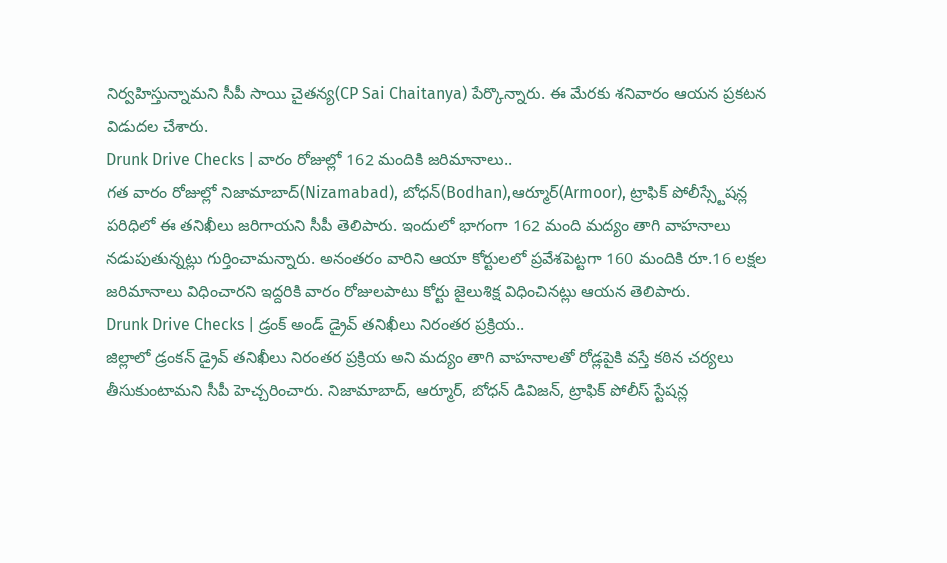నిర్వహిస్తున్నామని సీపీ సాయి చైతన్య(CP Sai Chaitanya) పేర్కొన్నారు. ఈ మేరకు శనివారం ఆయన ప్రకటన విడుదల చేశారు.
Drunk Drive Checks | వారం రోజుల్లో 162 మందికి జరిమానాలు..
గత వారం రోజుల్లో నిజామాబాద్(Nizamabad), బోధన్(Bodhan),ఆర్మూర్(Armoor), ట్రాఫిక్ పోలీస్స్టేషన్ల పరిధిలో ఈ తనిఖీలు జరిగాయని సీపీ తెలిపారు. ఇందులో భాగంగా 162 మంది మద్యం తాగి వాహనాలు నడుపుతున్నట్లు గుర్తించామన్నారు. అనంతరం వారిని ఆయా కోర్టులలో ప్రవేశపెట్టగా 160 మందికి రూ.16 లక్షల జరిమానాలు విధించారని ఇద్దరికి వారం రోజులపాటు కోర్టు జైలుశిక్ష విధించినట్లు ఆయన తెలిపారు.
Drunk Drive Checks | డ్రంక్ అండ్ డ్రైవ్ తనిఖీలు నిరంతర ప్రక్రియ..
జిల్లాలో డ్రంకన్ డ్రైవ్ తనిఖీలు నిరంతర ప్రక్రియ అని మద్యం తాగి వాహనాలతో రోడ్లపైకి వస్తే కఠిన చర్యలు తీసుకుంటామని సీపీ హెచ్చరించారు. నిజామాబాద్, ఆర్మూర్, బోధన్ డివిజన్, ట్రాఫిక్ పోలీస్ స్టేషన్ల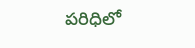పరిధిలో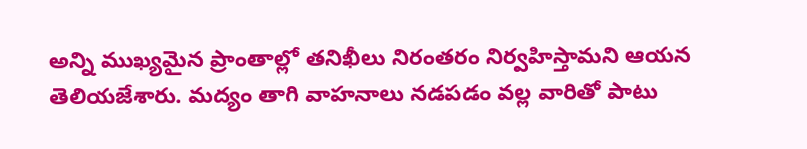అన్ని ముఖ్యమైన ప్రాంతాల్లో తనిఖీలు నిరంతరం నిర్వహిస్తామని ఆయన తెలియజేశారు. మద్యం తాగి వాహనాలు నడపడం వల్ల వారితో పాటు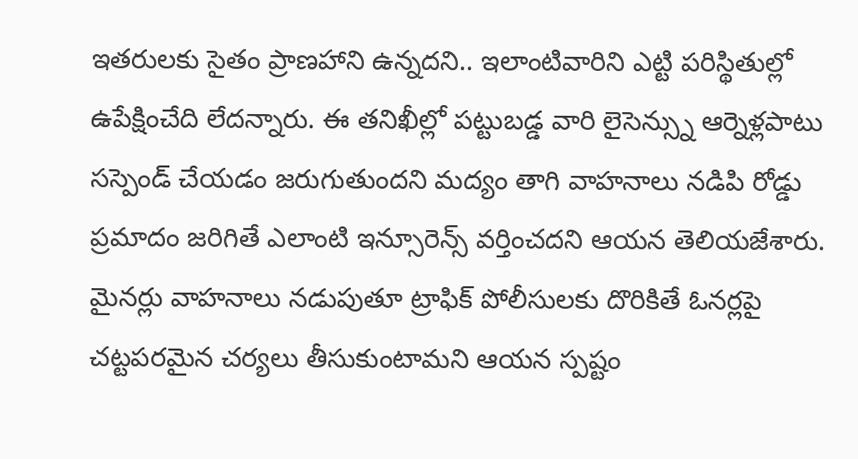ఇతరులకు సైతం ప్రాణహాని ఉన్నదని.. ఇలాంటివారిని ఎట్టి పరిస్థితుల్లో ఉపేక్షించేది లేదన్నారు. ఈ తనిఖీల్లో పట్టుబడ్డ వారి లైసెన్స్ను ఆర్నెళ్లపాటు సస్పెండ్ చేయడం జరుగుతుందని మద్యం తాగి వాహనాలు నడిపి రోడ్డు ప్రమాదం జరిగితే ఎలాంటి ఇన్సూరెన్స్ వర్తించదని ఆయన తెలియజేశారు. మైనర్లు వాహనాలు నడుపుతూ ట్రాఫిక్ పోలీసులకు దొరికితే ఓనర్లపై చట్టపరమైన చర్యలు తీసుకుంటామని ఆయన స్పష్టం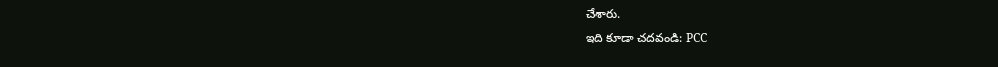చేశారు.
ఇది కూడా చదవండి: PCC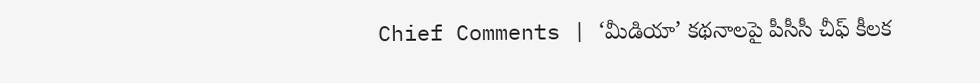Chief Comments | ‘మీడియా’ కథనాలపై పీసీసీ చీఫ్ కీలక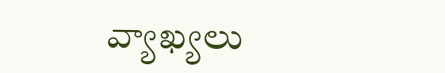వ్యాఖ్యలు